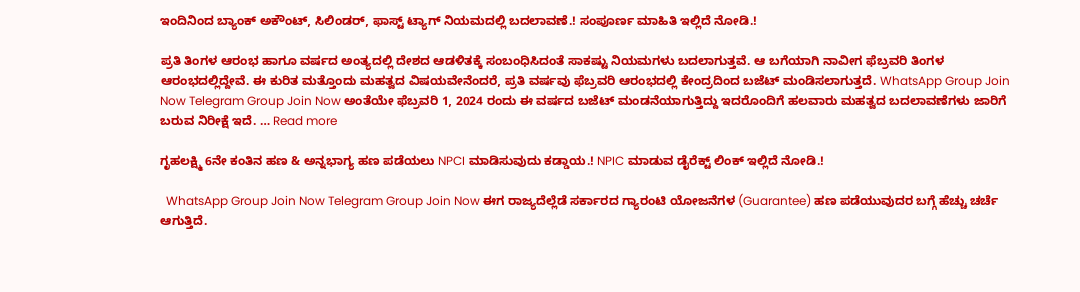ಇಂದಿನಿಂದ ಬ್ಯಾಂಕ್ ಅಕೌಂಟ್, ಸಿಲಿಂಡರ್, ಫಾಸ್ಟ್ ಟ್ಯಾಗ್ ನಿಯಮದಲ್ಲಿ ಬದಲಾವಣೆ.! ಸಂಪೂರ್ಣ ಮಾಹಿತಿ ಇಲ್ಲಿದೆ ನೋಡಿ.!

ಪ್ರತಿ ತಿಂಗಳ ಆರಂಭ ಹಾಗೂ ವರ್ಷದ ಅಂತ್ಯದಲ್ಲಿ ದೇಶದ ಆಡಳಿತಕ್ಕೆ ಸಂಬಂಧಿಸಿದಂತೆ ಸಾಕಷ್ಟು ನಿಯಮಗಳು ಬದಲಾಗುತ್ತವೆ. ಆ ಬಗೆಯಾಗಿ ನಾವೀಗ ಫೆಬ್ರವರಿ ತಿಂಗಳ ಆರಂಭದಲ್ಲಿದ್ದೇವೆ. ಈ ಕುರಿತ ಮತ್ತೊಂದು ಮಹತ್ವದ ವಿಷಯವೇನೆಂದರೆ, ಪ್ರತಿ ವರ್ಷವು ಫೆಬ್ರವರಿ ಆರಂಭದಲ್ಲಿ ಕೇಂದ್ರದಿಂದ ಬಜೆಟ್ ಮಂಡಿಸಲಾಗುತ್ತದೆ. WhatsApp Group Join Now Telegram Group Join Now ಅಂತೆಯೇ ಫೆಬ್ರವರಿ 1, 2024 ರಂದು ಈ ವರ್ಷದ ಬಜೆಟ್ ಮಂಡನೆಯಾಗುತ್ತಿದ್ದು ಇದರೊಂದಿಗೆ ಹಲವಾರು ಮಹತ್ವದ ಬದಲಾವಣೆಗಳು ಜಾರಿಗೆ ಬರುವ ನಿರೀಕ್ಷೆ ಇದೆ. … Read more

ಗೃಹಲಕ್ಷ್ಮಿ 6ನೇ ಕಂತಿನ ಹಣ & ಅನ್ನಭಾಗ್ಯ ಹಣ ಪಡೆಯಲು NPCI ಮಾಡಿಸುವುದು ಕಡ್ಡಾಯ.! NPIC ಮಾಡುವ ಡೈರೆಕ್ಟ್ ಲಿಂಕ್ ಇಲ್ಲಿದೆ ನೋಡಿ.!

  WhatsApp Group Join Now Telegram Group Join Now ಈಗ ರಾಜ್ಯದೆಲ್ಲೆಡೆ ಸರ್ಕಾರದ ಗ್ಯಾರಂಟಿ ಯೋಜನೆಗಳ (Guarantee) ಹಣ ಪಡೆಯುವುದರ ಬಗ್ಗೆ ಹೆಚ್ಚು ಚರ್ಚೆ ಆಗುತ್ತಿದೆ.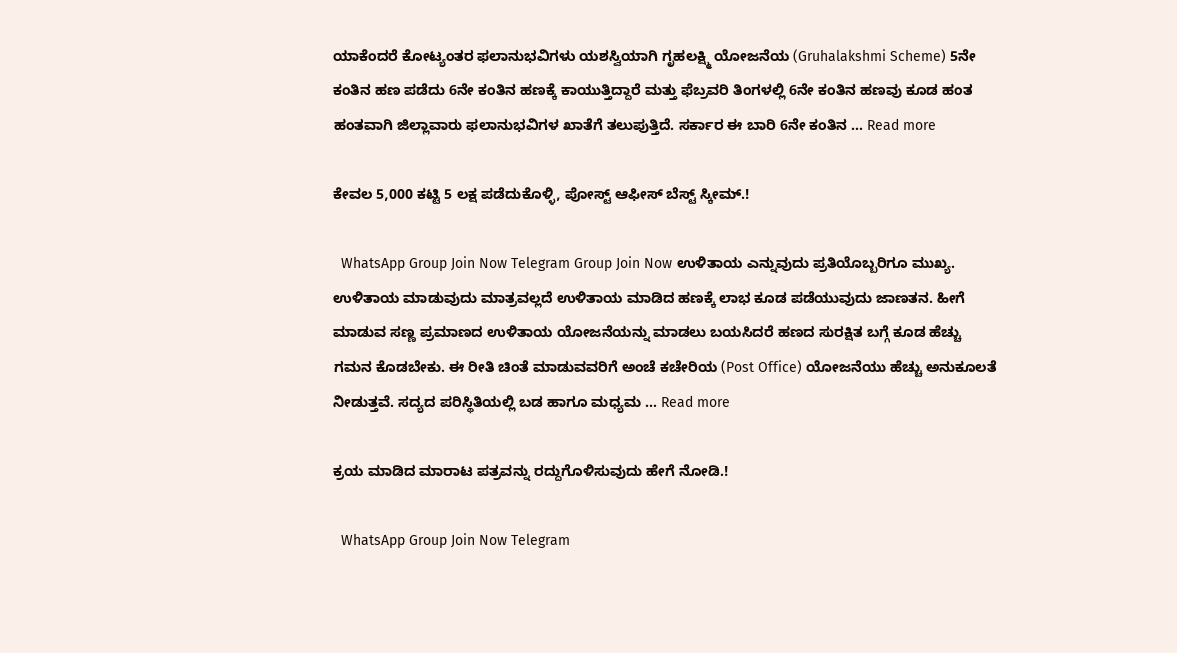ಯಾಕೆಂದರೆ ಕೋಟ್ಯಂತರ ಫಲಾನುಭವಿಗಳು ಯಶಸ್ವಿಯಾಗಿ ಗೃಹಲಕ್ಷ್ಮಿ ಯೋಜನೆಯ (Gruhalakshmi Scheme) 5ನೇ ಕಂತಿನ ಹಣ ಪಡೆದು 6ನೇ ಕಂತಿನ ಹಣಕ್ಕೆ ಕಾಯುತ್ತಿದ್ದಾರೆ ಮತ್ತು ಫೆಬ್ರವರಿ ತಿಂಗಳಲ್ಲಿ 6ನೇ ಕಂತಿನ ಹಣವು ಕೂಡ ಹಂತ ಹಂತವಾಗಿ ಜಿಲ್ಲಾವಾರು ಫಲಾನುಭವಿಗಳ ಖಾತೆಗೆ ತಲುಪುತ್ತಿದೆ. ಸರ್ಕಾರ ಈ ಬಾರಿ 6ನೇ ಕಂತಿನ … Read more

ಕೇವಲ 5,000 ಕಟ್ಟಿ 5 ಲಕ್ಷ ಪಡೆದುಕೊಳ್ಳಿ, ಪೋಸ್ಟ್ ಆಫೀಸ್ ಬೆಸ್ಟ್ ಸ್ಕೀಮ್.!

  WhatsApp Group Join Now Telegram Group Join Now ಉಳಿತಾಯ ಎನ್ನುವುದು ಪ್ರತಿಯೊಬ್ಬರಿಗೂ ಮುಖ್ಯ. ಉಳಿತಾಯ ಮಾಡುವುದು ಮಾತ್ರವಲ್ಲದೆ ಉಳಿತಾಯ ಮಾಡಿದ ಹಣಕ್ಕೆ ಲಾಭ ಕೂಡ ಪಡೆಯುವುದು ಜಾಣತನ. ಹೀಗೆ ಮಾಡುವ ಸಣ್ಣ ಪ್ರಮಾಣದ ಉಳಿತಾಯ ಯೋಜನೆಯನ್ನು ಮಾಡಲು ಬಯಸಿದರೆ ಹಣದ ಸುರಕ್ಷಿತ ಬಗ್ಗೆ ಕೂಡ ಹೆಚ್ಚು ಗಮನ ಕೊಡಬೇಕು. ಈ ರೀತಿ ಚಿಂತೆ ಮಾಡುವವರಿಗೆ ಅಂಚೆ ಕಚೇರಿಯ (Post Office) ಯೋಜನೆಯು ಹೆಚ್ಚು ಅನುಕೂಲತೆ ನೀಡುತ್ತವೆ. ಸದ್ಯದ ಪರಿಸ್ಥಿತಿಯಲ್ಲಿ ಬಡ ಹಾಗೂ ಮಧ್ಯಮ … Read more

ಕ್ರಯ ಮಾಡಿದ ಮಾರಾಟ ಪತ್ರವನ್ನು ರದ್ದುಗೊಳಿಸುವುದು ಹೇಗೆ ನೋಡಿ.!

  WhatsApp Group Join Now Telegram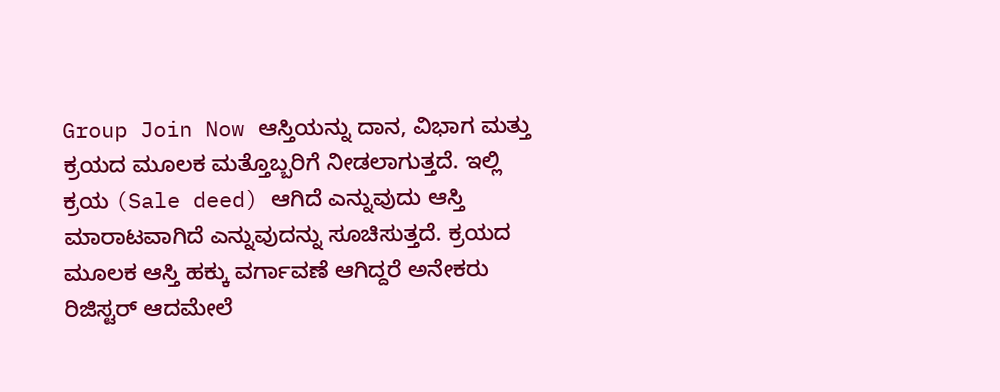Group Join Now ಆಸ್ತಿಯನ್ನು ದಾನ, ವಿಭಾಗ ಮತ್ತು ಕ್ರಯದ ಮೂಲಕ ಮತ್ತೊಬ್ಬರಿಗೆ ನೀಡಲಾಗುತ್ತದೆ. ಇಲ್ಲಿ ಕ್ರಯ (Sale deed) ಆಗಿದೆ ಎನ್ನುವುದು ಆಸ್ತಿ ಮಾರಾಟವಾಗಿದೆ ಎನ್ನುವುದನ್ನು ಸೂಚಿಸುತ್ತದೆ. ಕ್ರಯದ ಮೂಲಕ ಆಸ್ತಿ ಹಕ್ಕು ವರ್ಗಾವಣೆ ಆಗಿದ್ದರೆ ಅನೇಕರು ರಿಜಿಸ್ಟರ್ ಆದಮೇಲೆ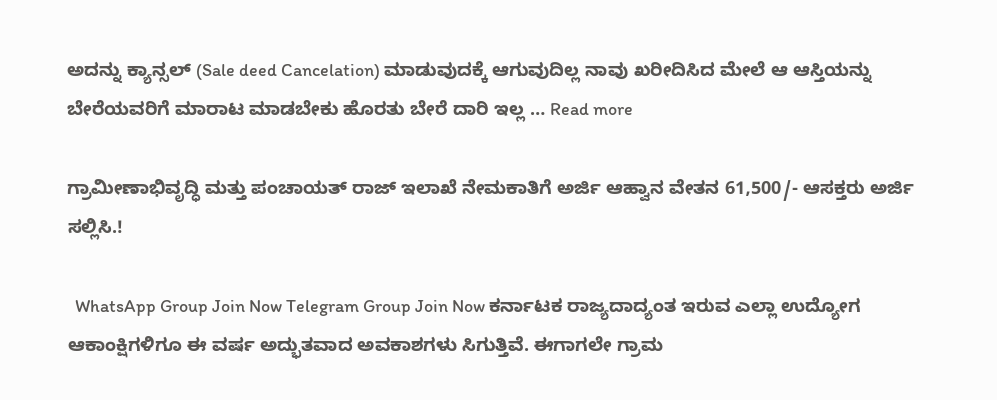ಅದನ್ನು ಕ್ಯಾನ್ಸಲ್ (Sale deed Cancelation) ಮಾಡುವುದಕ್ಕೆ ಆಗುವುದಿಲ್ಲ ನಾವು ಖರೀದಿಸಿದ ಮೇಲೆ ಆ ಆಸ್ತಿಯನ್ನು ಬೇರೆಯವರಿಗೆ ಮಾರಾಟ ಮಾಡಬೇಕು ಹೊರತು ಬೇರೆ ದಾರಿ ಇಲ್ಲ … Read more

ಗ್ರಾಮೀಣಾಭಿವೃದ್ಧಿ ಮತ್ತು ಪಂಚಾಯತ್ ರಾಜ್ ಇಲಾಖೆ ನೇಮಕಾತಿಗೆ ಅರ್ಜಿ ಆಹ್ವಾನ ವೇತನ 61,500/- ಆಸಕ್ತರು ಅರ್ಜಿ ಸಲ್ಲಿಸಿ.!

  WhatsApp Group Join Now Telegram Group Join Now ಕರ್ನಾಟಕ ರಾಜ್ಯದಾದ್ಯಂತ ಇರುವ ಎಲ್ಲಾ ಉದ್ಯೋಗ ಆಕಾಂಕ್ಷಿಗಳಿಗೂ ಈ ವರ್ಷ ಅದ್ಭುತವಾದ ಅವಕಾಶಗಳು ಸಿಗುತ್ತಿವೆ. ಈಗಾಗಲೇ ಗ್ರಾಮ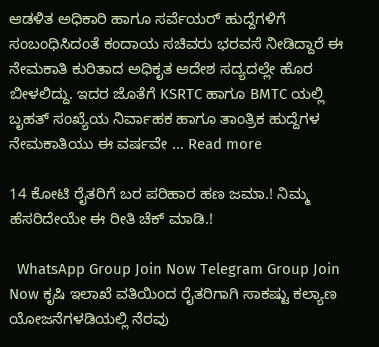ಆಡಳಿತ ಅಧಿಕಾರಿ ಹಾಗೂ ಸರ್ವೆಯರ್ ಹುದ್ದೆಗಳಿಗೆ ಸಂಬಂಧಿಸಿದಂತೆ ಕಂದಾಯ ಸಚಿವರು ಭರವಸೆ ನೀಡಿದ್ದಾರೆ ಈ ನೇಮಕಾತಿ ಕುರಿತಾದ ಅಧಿಕೃತ ಆದೇಶ ಸದ್ಯದಲ್ಲೇ ಹೊರ ಬೀಳಲಿದ್ದು. ಇದರ ಜೊತೆಗೆ KSRTC ಹಾಗೂ BMTC ಯಲ್ಲಿ ಬೃಹತ್ ಸಂಖ್ಯೆಯ ನಿರ್ವಾಹಕ ಹಾಗೂ ತಾಂತ್ರಿಕ ಹುದ್ದೆಗಳ ನೇಮಕಾತಿಯು ಈ ವರ್ಷವೇ … Read more

14 ಕೋಟಿ ರೈತರಿಗೆ ಬರ ಪರಿಹಾರ ಹಣ ಜಮಾ.! ನಿಮ್ಮ ಹೆಸರಿದೇಯೇ ಈ ರೀತಿ ಚೆಕ್ ಮಾಡಿ.!

  WhatsApp Group Join Now Telegram Group Join Now ಕೃಷಿ ಇಲಾಖೆ ವತಿಯಿಂದ ರೈತರಿಗಾಗಿ ಸಾಕಷ್ಟು ಕಲ್ಯಾಣ ಯೋಜನೆಗಳಡಿಯಲ್ಲಿ ನೆರವು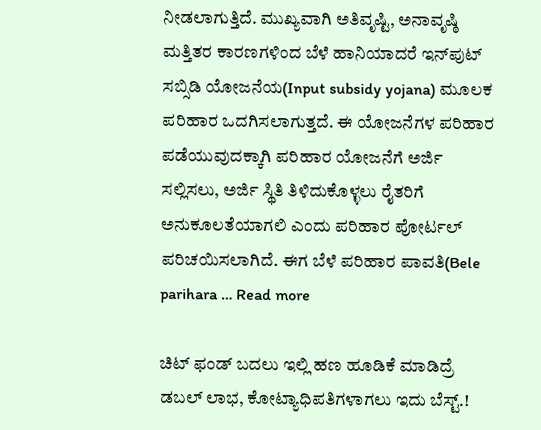ನೀಡಲಾಗುತ್ತಿದೆ. ಮುಖ್ಯವಾಗಿ ಅತಿವೃಷ್ಟಿ, ಅನಾವೃಷ್ಠಿ ಮತ್ತಿತರ ಕಾರಣಗಳಿಂದ ಬೆಳೆ ಹಾನಿಯಾದರೆ ಇನ್‌ಪುಟ್ ಸಬ್ಸಿಡಿ ಯೋಜನೆಯ(Input subsidy yojana) ಮೂಲಕ ಪರಿಹಾರ ಒದಗಿಸಲಾಗುತ್ತದೆ. ಈ ಯೋಜನೆಗಳ ಪರಿಹಾರ ಪಡೆಯುವುದಕ್ಕಾಗಿ ಪರಿಹಾರ ಯೋಜನೆಗೆ ಅರ್ಜಿ ಸಲ್ಲಿಸಲು, ಅರ್ಜಿ ಸ್ಥಿತಿ ತಿಳಿದುಕೊಳ್ಳಲು ರೈತರಿಗೆ ಅನುಕೂಲತೆಯಾಗಲಿ ಎಂದು ಪರಿಹಾರ ಪೋರ್ಟಲ್ ಪರಿಚಯಿಸಲಾಗಿದೆ. ಈಗ ಬೆಳೆ ಪರಿಹಾರ ಪಾವತಿ(Bele parihara … Read more

ಚಿಟ್ ಫಂಡ್ ಬದಲು ಇಲ್ಲಿ ಹಣ ಹೂಡಿಕೆ ಮಾಡಿದ್ರೆ ಡಬಲ್ ಲಾಭ, ಕೋಟ್ಯಾಧಿಪತಿಗಳಾಗಲು ಇದು ಬೆಸ್ಟ್.!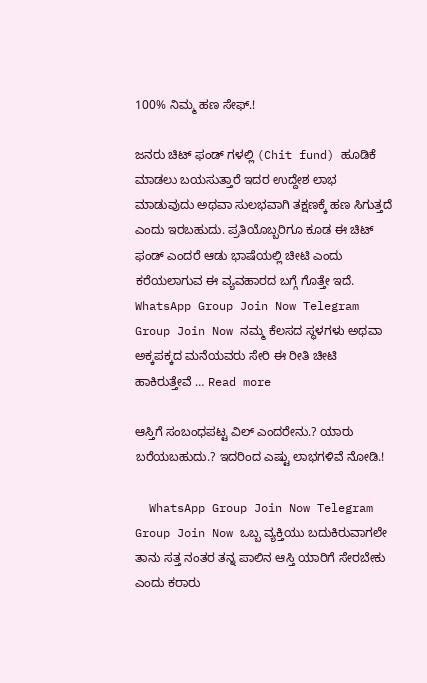100% ನಿಮ್ಮ ಹಣ ಸೇಫ್.!

ಜನರು ಚಿಟ್ ಫಂಡ್ ಗಳಲ್ಲಿ (Chit fund) ಹೂಡಿಕೆ ಮಾಡಲು ಬಯಸುತ್ತಾರೆ ಇದರ ಉದ್ದೇಶ ಲಾಭ ಮಾಡುವುದು ಅಥವಾ ಸುಲಭವಾಗಿ ತಕ್ಷಣಕ್ಕೆ ಹಣ ಸಿಗುತ್ತದೆ ಎಂದು ಇರಬಹುದು. ಪ್ರತಿಯೊಬ್ಬರಿಗೂ ಕೂಡ ಈ ಚಿಟ್ ಫಂಡ್ ಎಂದರೆ ಆಡು ಭಾಷೆಯಲ್ಲಿ ಚೀಟಿ ಎಂದು ಕರೆಯಲಾಗುವ ಈ ವ್ಯವಹಾರದ ಬಗ್ಗೆ ಗೊತ್ತೇ ಇದೆ. WhatsApp Group Join Now Telegram Group Join Now ನಮ್ಮ ಕೆಲಸದ ಸ್ಥಳಗಳು ಅಥವಾ ಅಕ್ಕಪಕ್ಕದ ಮನೆಯವರು ಸೇರಿ ಈ ರೀತಿ ಚೀಟಿ ಹಾಕಿರುತ್ತೇವೆ … Read more

ಆಸ್ತಿಗೆ ಸಂಬಂಧಪಟ್ಟ ವಿಲ್ ಎಂದರೇನು.? ಯಾರು ಬರೆಯಬಹುದು.? ಇದರಿಂದ ಎಷ್ಟು ಲಾಭಗಳಿವೆ ನೋಡಿ.!

  WhatsApp Group Join Now Telegram Group Join Now ಒಬ್ಬ ವ್ಯಕ್ತಿಯು ಬದುಕಿರುವಾಗಲೇ ತಾನು ಸತ್ತ ನಂತರ ತನ್ನ ಪಾಲಿನ ಆಸ್ತಿ ಯಾರಿಗೆ ಸೇರಬೇಕು ಎಂದು ಕರಾರು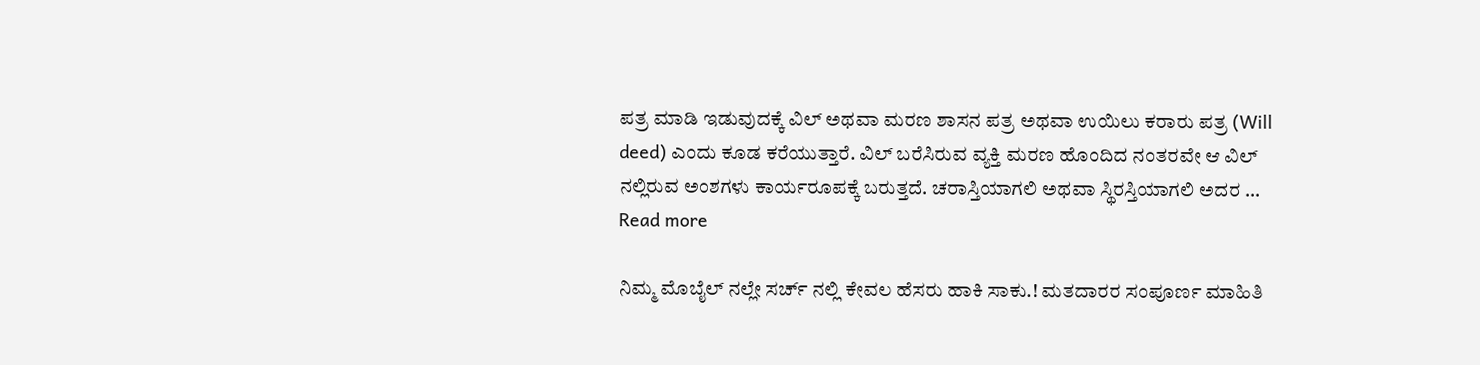ಪತ್ರ ಮಾಡಿ ಇಡುವುದಕ್ಕೆ ವಿಲ್ ಅಥವಾ ಮರಣ ಶಾಸನ ಪತ್ರ ಅಥವಾ ಉಯಿಲು ಕರಾರು ಪತ್ರ (Will deed) ಎಂದು ಕೂಡ ಕರೆಯುತ್ತಾರೆ. ವಿಲ್ ಬರೆಸಿರುವ ವ್ಯಕ್ತಿ ಮರಣ ಹೊಂದಿದ ನಂತರವೇ ಆ ವಿಲ್ ನಲ್ಲಿರುವ ಅಂಶಗಳು ಕಾರ್ಯರೂಪಕ್ಕೆ ಬರುತ್ತದೆ. ಚರಾಸ್ತಿಯಾಗಲಿ ಅಥವಾ ಸ್ಥಿರಸ್ತಿಯಾಗಲಿ ಅದರ … Read more

ನಿಮ್ಮ ಮೊಬೈಲ್ ನಲ್ಲೇ ಸರ್ಚ್ ನಲ್ಲಿ ಕೇವಲ ಹೆಸರು ಹಾಕಿ ಸಾಕು.! ಮತದಾರರ ಸಂಪೂರ್ಣ ಮಾಹಿತಿ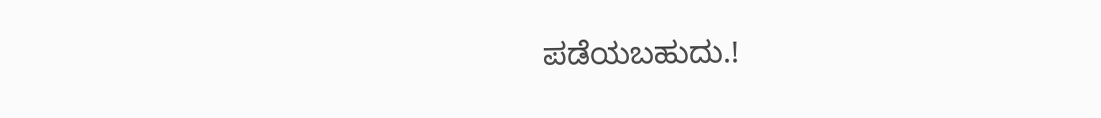ಪಡೆಯಬಹುದು.!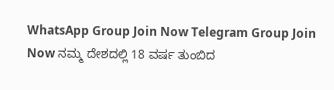WhatsApp Group Join Now Telegram Group Join Now ನಮ್ಮ ದೇಶದಲ್ಲಿ 18 ವರ್ಷ ತುಂಬಿದ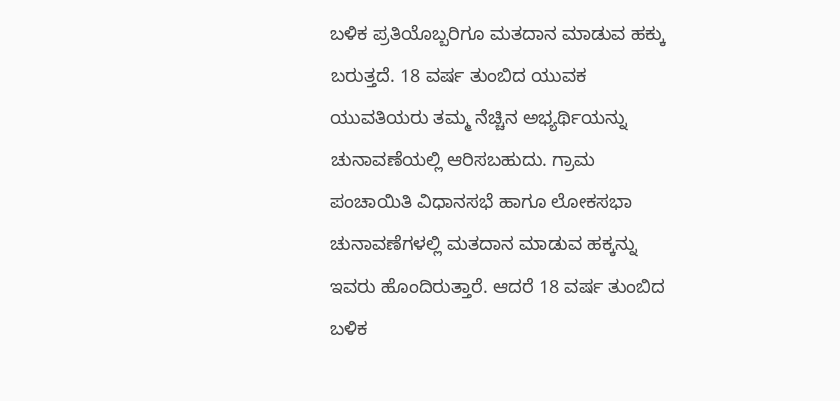ಬಳಿಕ ಪ್ರತಿಯೊಬ್ಬರಿಗೂ ಮತದಾನ ಮಾಡುವ ಹಕ್ಕು ಬರುತ್ತದೆ. 18 ವರ್ಷ ತುಂಬಿದ ಯುವಕ ಯುವತಿಯರು ತಮ್ಮ ನೆಚ್ಚಿನ ಅಭ್ಯರ್ಥಿಯನ್ನು ಚುನಾವಣೆಯಲ್ಲಿ ಆರಿಸಬಹುದು. ಗ್ರಾಮ ಪಂಚಾಯಿತಿ ವಿಧಾನಸಭೆ ಹಾಗೂ ಲೋಕಸಭಾ ಚುನಾವಣೆಗಳಲ್ಲಿ ಮತದಾನ ಮಾಡುವ ಹಕ್ಕನ್ನು ಇವರು ಹೊಂದಿರುತ್ತಾರೆ. ಆದರೆ 18 ವರ್ಷ ತುಂಬಿದ ಬಳಿಕ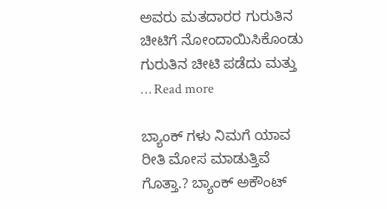ಅವರು ಮತದಾರರ ಗುರುತಿನ ಚೀಟಿಗೆ ನೋಂದಾಯಿಸಿಕೊಂಡು ಗುರುತಿನ ಚೀಟಿ ಪಡೆದು ಮತ್ತು … Read more

ಬ್ಯಾಂಕ್ ಗಳು ನಿಮಗೆ ಯಾವ ರೀತಿ ಮೋಸ ಮಾಡುತ್ತಿವೆ ಗೊತ್ತಾ.? ಬ್ಯಾಂಕ್ ಅಕೌಂಟ್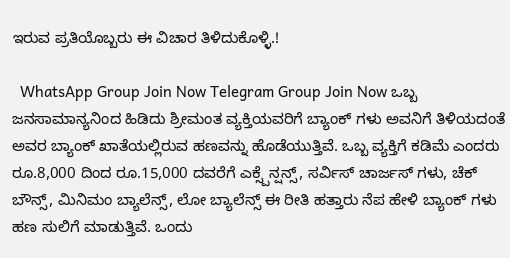ಇರುವ ಪ್ರತಿಯೊಬ್ಬರು ಈ ವಿಚಾರ ತಿಳಿದುಕೊಳ್ಳಿ.!

  WhatsApp Group Join Now Telegram Group Join Now ಒಬ್ಬ ಜನಸಾಮಾನ್ಯನಿಂದ ಹಿಡಿದು ಶ್ರೀಮಂತ ವ್ಯಕ್ತಿಯವರಿಗೆ ಬ್ಯಾಂಕ್ ಗಳು ಅವನಿಗೆ ತಿಳಿಯದಂತೆ ಅವರ ಬ್ಯಾಂಕ್ ಖಾತೆಯಲ್ಲಿರುವ ಹಣವನ್ನು ಹೊಡೆಯುತ್ತಿವೆ. ಒಬ್ಬ ವ್ಯಕ್ತಿಗೆ ಕಡಿಮೆ ಎಂದರು ರೂ.8,000 ದಿಂದ ರೂ.15,000 ದವರೆಗೆ ಎಕ್ಸ್ಪೆನ್ಷನ್ಸ್, ಸರ್ವಿಸ್ ಚಾರ್ಜಸ್ ಗಳು, ಚೆಕ್ ಬೌನ್ಸ್, ಮಿನಿಮಂ ಬ್ಯಾಲೆನ್ಸ್, ಲೋ ಬ್ಯಾಲೆನ್ಸ್ ಈ ರೀತಿ ಹತ್ತಾರು ನೆಪ ಹೇಳಿ ಬ್ಯಾಂಕ್ ಗಳು ಹಣ ಸುಲಿಗೆ ಮಾಡುತ್ತಿವೆ. ಒಂದು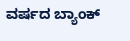ವರ್ಷದ ಬ್ಯಾಂಕ್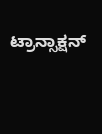ಟ್ರಾನ್ಸಾಕ್ಷನ್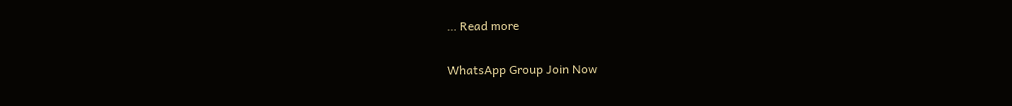… Read more

WhatsApp Group Join Now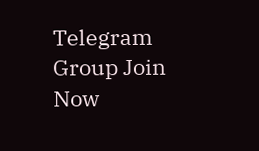Telegram Group Join Now